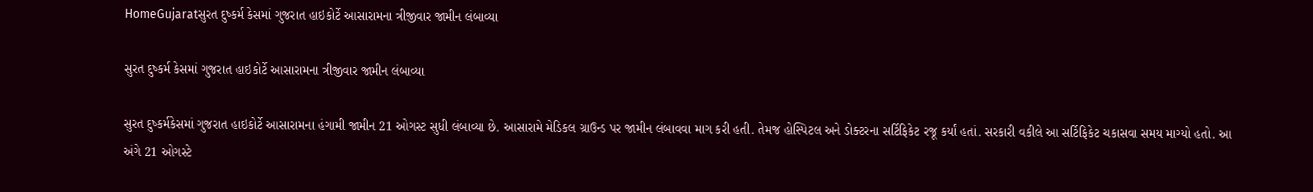HomeGujaratસુરત દુષ્કર્મ કેસમાં ગુજરાત હાઇકોર્ટે આસારામના ત્રીજીવાર જામીન લંબાવ્યા

સુરત દુષ્કર્મ કેસમાં ગુજરાત હાઇકોર્ટે આસારામના ત્રીજીવાર જામીન લંબાવ્યા

સુરત દુષ્કર્મકેસમાં ગુજરાત હાઇકોર્ટે આસારામના હંગામી જામીન 21 ઓગસ્ટ સુધી લંબાવ્યા છે. આસારામે મેડિકલ ગ્રાઉન્ડ પર જામીન લંબાવવા માગ કરી હતી. તેમજ હોસ્પિટલ અને ડોક્ટરના સર્ટિફિકેટ રજૂ કર્યાં હતાં. સરકારી વકીલે આ સર્ટિફિકેટ ચકાસવા સમય માગ્યો હતો. આ અંગે 21 ઓગસ્ટે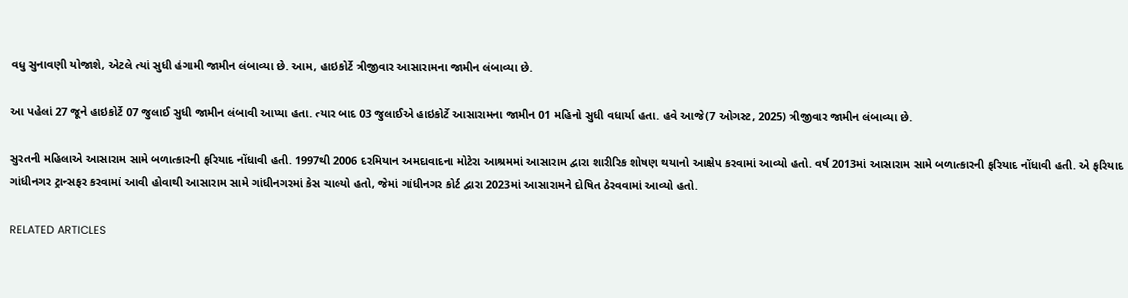વધુ સુનાવણી યોજાશે, એટલે ત્યાં સુધી હંગામી જામીન લંબાવ્યા છે. આમ, હાઇકોર્ટે ત્રીજીવાર આસારામના જામીન લંબાવ્યા છે.

આ પહેલાં 27 જૂને હાઇકોર્ટે 07 જુલાઈ સુધી જામીન લંબાવી આપ્યા હતા. ત્યાર બાદ 03 જુલાઈએ હાઇકોર્ટે આસારામના જામીન 01 મહિનો સુધી વધાર્યા હતા. હવે આજે(7 ઓગસ્ટ, 2025) ત્રીજીવાર જામીન લંબાવ્યા છે.

સુરતની મહિલાએ આસારામ સામે બળાત્કારની ફરિયાદ નોંધાવી હતી. 1997થી 2006 દરમિયાન અમદાવાદના મોટેરા આશ્રમમાં આસારામ દ્વારા શારીરિક શોષણ થયાનો આક્ષેપ કરવામાં આવ્યો હતો. વર્ષ 2013માં આસારામ સામે બળાત્કારની ફરિયાદ નોંધાવી હતી. એ ફરિયાદ ગાંધીનગર ટ્રાન્સફર કરવામાં આવી હોવાથી આસારામ સામે ગાંધીનગરમાં કેસ ચાલ્યો હતો, જેમાં ગાંધીનગર કોર્ટ દ્વારા 2023માં આસારામને દોષિત ઠેરવવામાં આવ્યો હતો.

RELATED ARTICLES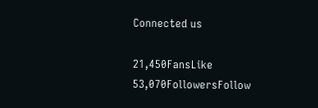Connected us

21,450FansLike
53,070FollowersFollow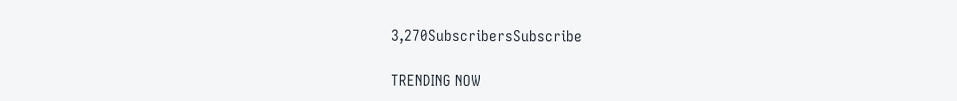3,270SubscribersSubscribe

TRENDING NOW